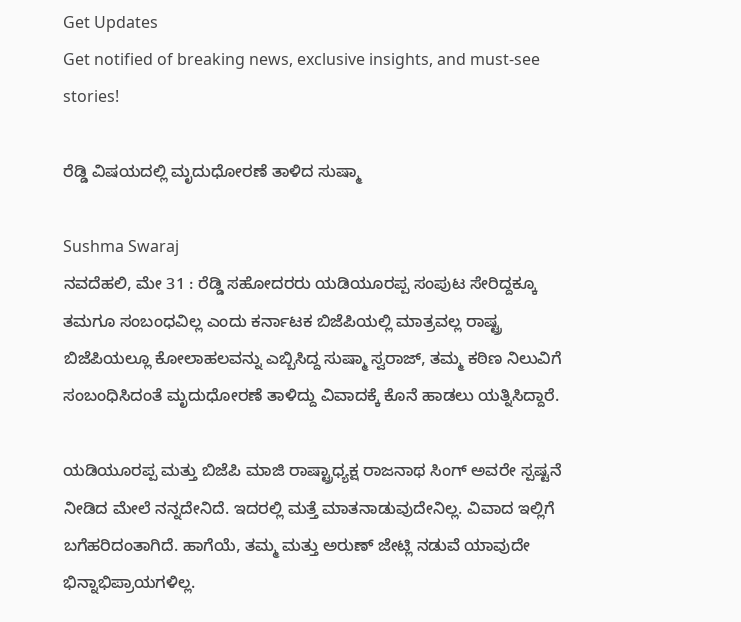Get Updates
Get notified of breaking news, exclusive insights, and must-see stories!

ರೆಡ್ಡಿ ವಿಷಯದಲ್ಲಿ ಮೃದುಧೋರಣೆ ತಾಳಿದ ಸುಷ್ಮಾ

Sushma Swaraj
ನವದೆಹಲಿ, ಮೇ 31 : ರೆಡ್ಡಿ ಸಹೋದರರು ಯಡಿಯೂರಪ್ಪ ಸಂಪುಟ ಸೇರಿದ್ದಕ್ಕೂ ತಮಗೂ ಸಂಬಂಧವಿಲ್ಲ ಎಂದು ಕರ್ನಾಟಕ ಬಿಜೆಪಿಯಲ್ಲಿ ಮಾತ್ರವಲ್ಲ ರಾಷ್ಟ್ರ ಬಿಜೆಪಿಯಲ್ಲೂ ಕೋಲಾಹಲವನ್ನು ಎಬ್ಬಿಸಿದ್ದ ಸುಷ್ಮಾ ಸ್ವರಾಜ್, ತಮ್ಮ ಕಠಿಣ ನಿಲುವಿಗೆ ಸಂಬಂಧಿಸಿದಂತೆ ಮೃದುಧೋರಣೆ ತಾಳಿದ್ದು ವಿವಾದಕ್ಕೆ ಕೊನೆ ಹಾಡಲು ಯತ್ನಿಸಿದ್ದಾರೆ.

ಯಡಿಯೂರಪ್ಪ ಮತ್ತು ಬಿಜೆಪಿ ಮಾಜಿ ರಾಷ್ಟ್ರಾಧ್ಯಕ್ಷ ರಾಜನಾಥ ಸಿಂಗ್ ಅವರೇ ಸ್ಪಷ್ಟನೆ ನೀಡಿದ ಮೇಲೆ ನನ್ನದೇನಿದೆ. ಇದರಲ್ಲಿ ಮತ್ತೆ ಮಾತನಾಡುವುದೇನಿಲ್ಲ. ವಿವಾದ ಇಲ್ಲಿಗೆ ಬಗೆಹರಿದಂತಾಗಿದೆ. ಹಾಗೆಯೆ, ತಮ್ಮ ಮತ್ತು ಅರುಣ್ ಜೇಟ್ಲಿ ನಡುವೆ ಯಾವುದೇ ಭಿನ್ನಾಭಿಪ್ರಾಯಗಳಿಲ್ಲ.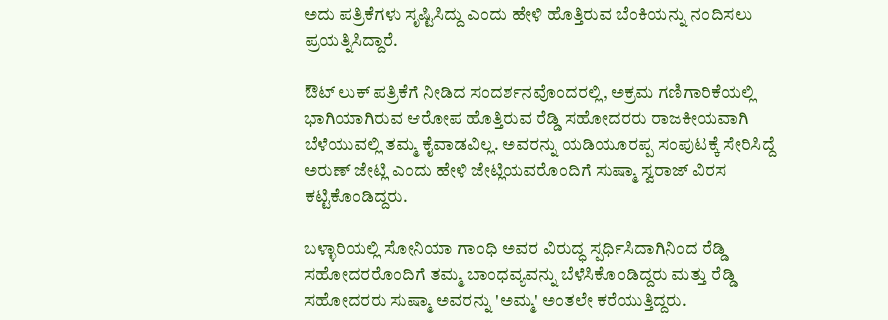ಅದು ಪತ್ರಿಕೆಗಳು ಸೃಷ್ಟಿಸಿದ್ದು ಎಂದು ಹೇಳಿ ಹೊತ್ತಿರುವ ಬೆಂಕಿಯನ್ನು ನಂದಿಸಲು ಪ್ರಯತ್ನಿಸಿದ್ದಾರೆ.

ಔಟ್ ಲುಕ್ ಪತ್ರಿಕೆಗೆ ನೀಡಿದ ಸಂದರ್ಶನವೊಂದರಲ್ಲಿ, ಅಕ್ರಮ ಗಣಿಗಾರಿಕೆಯಲ್ಲಿ ಭಾಗಿಯಾಗಿರುವ ಆರೋಪ ಹೊತ್ತಿರುವ ರೆಡ್ಡಿ ಸಹೋದರರು ರಾಜಕೀಯವಾಗಿ ಬೆಳೆಯುವಲ್ಲಿ ತಮ್ಮ ಕೈವಾಡವಿಲ್ಲ. ಅವರನ್ನು ಯಡಿಯೂರಪ್ಪ ಸಂಪುಟಕ್ಕೆ ಸೇರಿಸಿದ್ದೆ ಅರುಣ್ ಜೇಟ್ಲಿ ಎಂದು ಹೇಳಿ ಜೇಟ್ಲಿಯವರೊಂದಿಗೆ ಸುಷ್ಮಾ ಸ್ವರಾಜ್ ವಿರಸ ಕಟ್ಟಿಕೊಂಡಿದ್ದರು.

ಬಳ್ಳಾರಿಯಲ್ಲಿ ಸೋನಿಯಾ ಗಾಂಧಿ ಅವರ ವಿರುದ್ಧ ಸ್ಪರ್ಧಿಸಿದಾಗಿನಿಂದ ರೆಡ್ಡಿ ಸಹೋದರರೊಂದಿಗೆ ತಮ್ಮ ಬಾಂಧವ್ಯವನ್ನು ಬೆಳೆಸಿಕೊಂಡಿದ್ದರು ಮತ್ತು ರೆಡ್ಡಿ ಸಹೋದರರು ಸುಷ್ಮಾ ಅವರನ್ನು 'ಅಮ್ಮ' ಅಂತಲೇ ಕರೆಯುತ್ತಿದ್ದರು.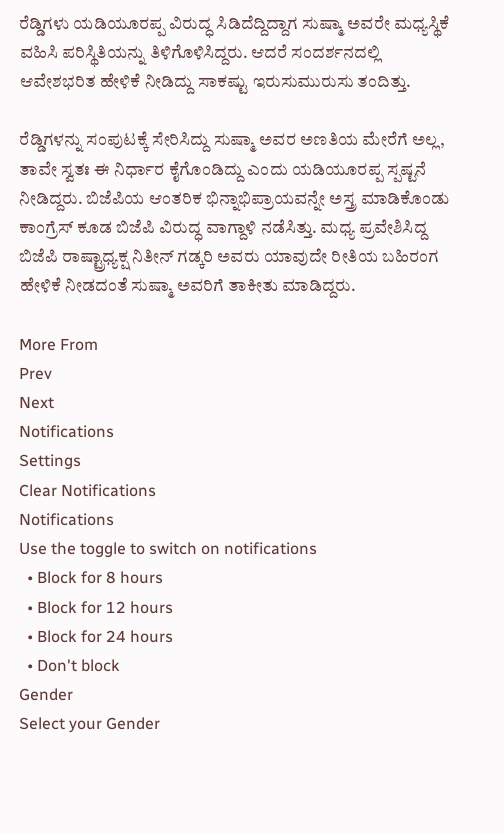ರೆಡ್ಡಿಗಳು ಯಡಿಯೂರಪ್ಪ ವಿರುದ್ಧ ಸಿಡಿದೆದ್ದಿದ್ದಾಗ ಸುಷ್ಮಾ ಅವರೇ ಮಧ್ಯಸ್ಥಿಕೆ ವಹಿಸಿ ಪರಿಸ್ಥಿತಿಯನ್ನು ತಿಳಿಗೊಳಿಸಿದ್ದರು. ಆದರೆ ಸಂದರ್ಶನದಲ್ಲಿ ಆವೇಶಭರಿತ ಹೇಳಿಕೆ ನೀಡಿದ್ದು ಸಾಕಷ್ಟು ಇರುಸುಮುರುಸು ತಂದಿತ್ತು.

ರೆಡ್ಡಿಗಳನ್ನು ಸಂಪುಟಕ್ಕೆ ಸೇರಿಸಿದ್ದು ಸುಷ್ಮಾ ಅವರ ಅಣತಿಯ ಮೇರೆಗೆ ಅಲ್ಲ, ತಾವೇ ಸ್ವತಃ ಈ ನಿರ್ಧಾರ ಕೈಗೊಂಡಿದ್ದು ಎಂದು ಯಡಿಯೂರಪ್ಪ ಸ್ಪಷ್ಟನೆ ನೀಡಿದ್ದರು. ಬಿಜೆಪಿಯ ಆಂತರಿಕ ಭಿನ್ನಾಭಿಪ್ರಾಯವನ್ನೇ ಅಸ್ತ್ರ ಮಾಡಿಕೊಂಡು ಕಾಂಗ್ರೆಸ್ ಕೂಡ ಬಿಜೆಪಿ ವಿರುದ್ಧ ವಾಗ್ದಾಳಿ ನಡೆಸಿತ್ತು. ಮಧ್ಯ ಪ್ರವೇಶಿಸಿದ್ದ ಬಿಜೆಪಿ ರಾಷ್ಟ್ರಾಧ್ಯಕ್ಷ ನಿತೀನ್ ಗಡ್ಕರಿ ಅವರು ಯಾವುದೇ ರೀತಿಯ ಬಹಿರಂಗ ಹೇಳಿಕೆ ನೀಡದಂತೆ ಸುಷ್ಮಾ ಅವರಿಗೆ ತಾಕೀತು ಮಾಡಿದ್ದರು.

More From
Prev
Next
Notifications
Settings
Clear Notifications
Notifications
Use the toggle to switch on notifications
  • Block for 8 hours
  • Block for 12 hours
  • Block for 24 hours
  • Don't block
Gender
Select your Gender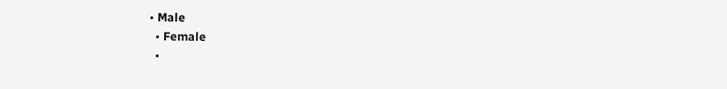• Male
  • Female
  •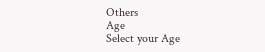Others
Age
Select your Age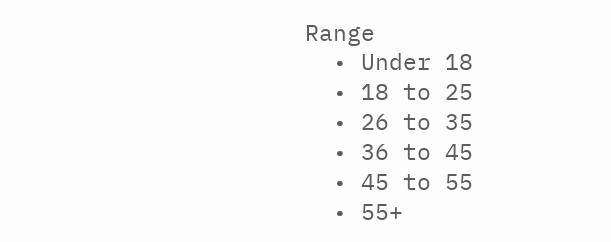Range
  • Under 18
  • 18 to 25
  • 26 to 35
  • 36 to 45
  • 45 to 55
  • 55+